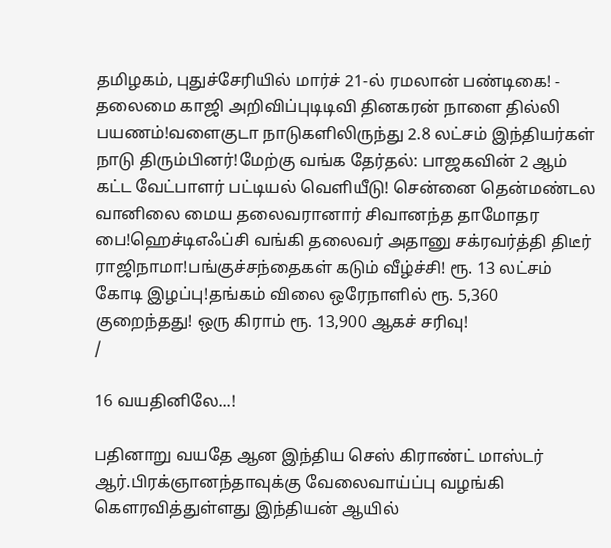தமிழகம், புதுச்சேரியில் மார்ச் 21-ல் ரமலான் பண்டிகை! - தலைமை காஜி அறிவிப்புடிடிவி தினகரன் நாளை தில்லி பயணம்!வளைகுடா நாடுகளிலிருந்து 2.8 லட்சம் இந்தியர்கள் நாடு திரும்பினர்!மேற்கு வங்க தேர்தல்: பாஜகவின் 2 ஆம் கட்ட வேட்பாளர் பட்டியல் வெளியீடு! சென்னை தென்மண்டல வானிலை மைய தலைவரானார் சிவானந்த தாமோதர பை!ஹெச்டிஎஃப்சி வங்கி தலைவர் அதானு சக்ரவர்த்தி திடீர் ராஜிநாமா!பங்குச்சந்தைகள் கடும் வீழ்ச்சி! ரூ. 13 லட்சம் கோடி இழப்பு!தங்கம் விலை ஒரேநாளில் ரூ. 5,360 குறைந்தது! ஒரு கிராம் ரூ. 13,900 ஆகச் சரிவு!
/

16 வயதினிலே...!

பதினாறு வயதே ஆன இந்திய செஸ் கிராண்ட் மாஸ்டர் ஆர்.பிரக்ஞானந்தாவுக்கு வேலைவாய்ப்பு வழங்கி கெளரவித்துள்ளது இந்தியன் ஆயில்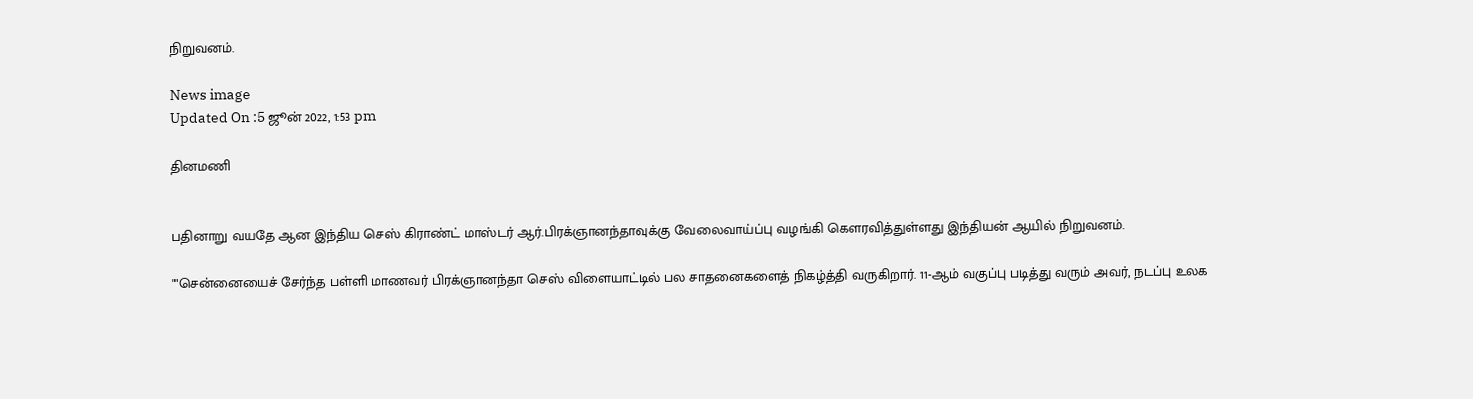நிறுவனம்.

News image
Updated On :5 ஜூன் 2022, 1:53 pm

தினமணி


பதினாறு வயதே ஆன இந்திய செஸ் கிராண்ட் மாஸ்டர் ஆர்.பிரக்ஞானந்தாவுக்கு வேலைவாய்ப்பு வழங்கி கெளரவித்துள்ளது இந்தியன் ஆயில் நிறுவனம்.

""சென்னையைச் சேர்ந்த பள்ளி மாணவர் பிரக்ஞானந்தா செஸ் விளையாட்டில் பல சாதனைகளைத் நிகழ்த்தி வருகிறார். 11-ஆம் வகுப்பு படித்து வரும் அவர், நடப்பு உலக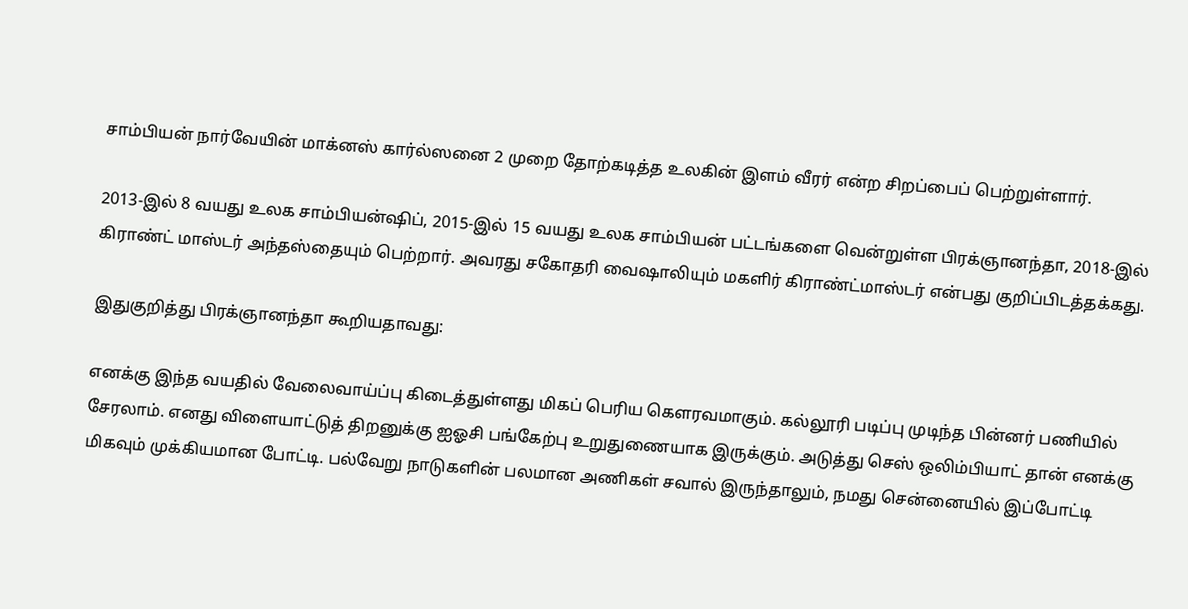சாம்பியன் நார்வேயின் மாக்னஸ் கார்ல்ஸனை 2 முறை தோற்கடித்த உலகின் இளம் வீரர் என்ற சிறப்பைப் பெற்றுள்ளார்.

2013-இல் 8 வயது உலக சாம்பியன்ஷிப், 2015-இல் 15 வயது உலக சாம்பியன் பட்டங்களை வென்றுள்ள பிரக்ஞானந்தா, 2018-இல் கிராண்ட் மாஸ்டர் அந்தஸ்தையும் பெற்றார். அவரது சகோதரி வைஷாலியும் மகளிர் கிராண்ட்மாஸ்டர் என்பது குறிப்பிடத்தக்கது.

இதுகுறித்து பிரக்ஞானந்தா கூறியதாவது:

எனக்கு இந்த வயதில் வேலைவாய்ப்பு கிடைத்துள்ளது மிகப் பெரிய கெளரவமாகும். கல்லூரி படிப்பு முடிந்த பின்னர் பணியில் சேரலாம். எனது விளையாட்டுத் திறனுக்கு ஐஓசி பங்கேற்பு உறுதுணையாக இருக்கும். அடுத்து செஸ் ஒலிம்பியாட் தான் எனக்கு மிகவும் முக்கியமான போட்டி. பல்வேறு நாடுகளின் பலமான அணிகள் சவால் இருந்தாலும், நமது சென்னையில் இப்போட்டி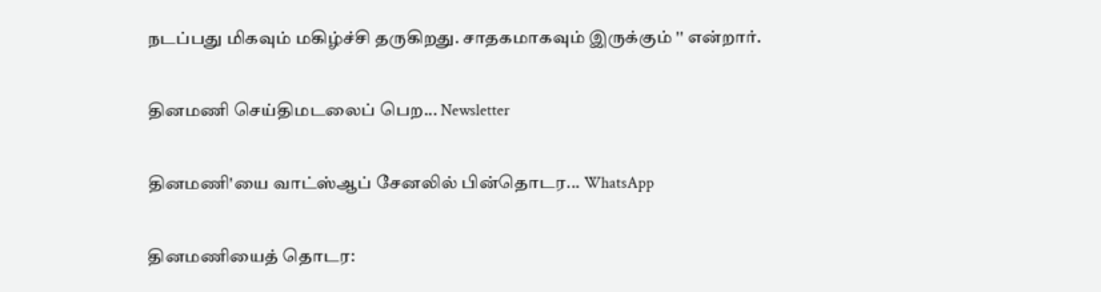நடப்பது மிகவும் மகிழ்ச்சி தருகிறது. சாதகமாகவும் இருக்கும் '' என்றார்.

தினமணி செய்திமடலைப் பெற... Newsletter

தினமணி'யை வாட்ஸ்ஆப் சேனலில் பின்தொடர... WhatsApp

தினமணியைத் தொடர: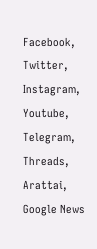Facebook, Twitter, Instagram, Youtube, Telegram, Threads, Arattai, Google News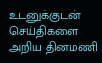உடனுக்குடன் செய்திகளை அறிய தினமணி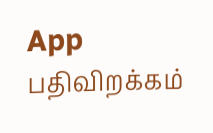App பதிவிறக்கம்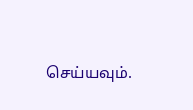செய்யவும்.